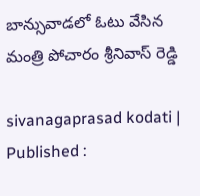బాన్సువాడలో ఓటు వేసిన మంత్రి పోచారం శ్రీనివాస్ రెడ్డి

sivanagaprasad kodati |
Published :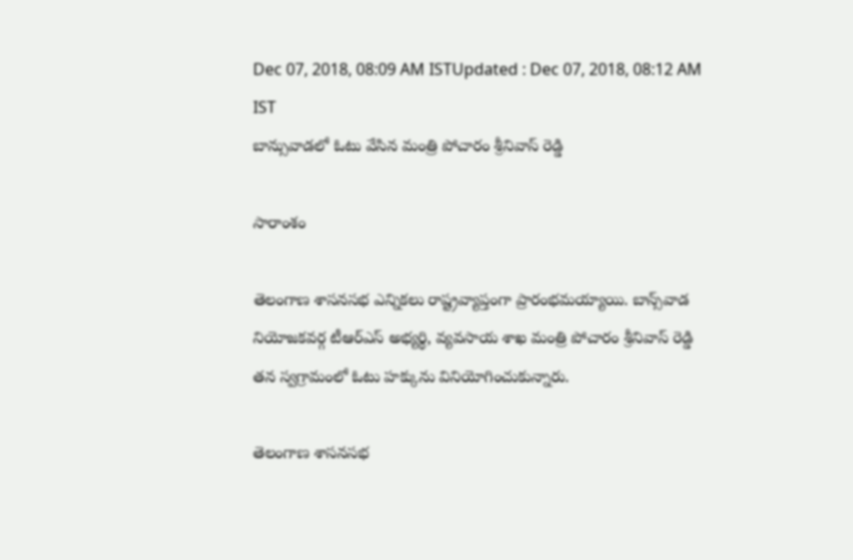Dec 07, 2018, 08:09 AM ISTUpdated : Dec 07, 2018, 08:12 AM IST
బాన్సువాడలో ఓటు వేసిన మంత్రి పోచారం శ్రీనివాస్ రెడ్డి

సారాంశం

తెలంగాణ శాసనసభ ఎన్నికలు రాష్ట్రవ్యాప్తంగా ప్రారంభమయ్యాయి. బాన్స్‌వాడ నియోజకవర్గ టీఆర్ఎస్ అభ్యర్థి, వ్యవసాయ శాఖ మంత్రి పోచారం శ్రీనివాస్ రెడ్డి తన స్వగ్రామంలో ఓటు హక్కును వినియోగించుకున్నారు.

తెలంగాణ శాసనసభ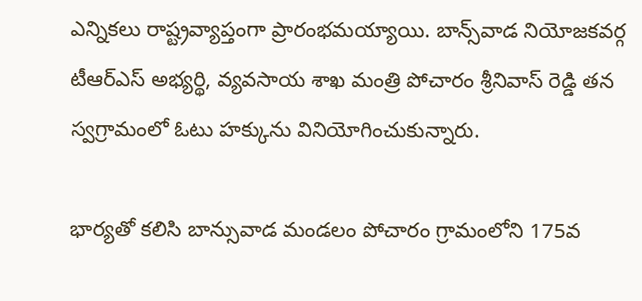ఎన్నికలు రాష్ట్రవ్యాప్తంగా ప్రారంభమయ్యాయి. బాన్స్‌వాడ నియోజకవర్గ టీఆర్ఎస్ అభ్యర్థి, వ్యవసాయ శాఖ మంత్రి పోచారం శ్రీనివాస్ రెడ్డి తన స్వగ్రామంలో ఓటు హక్కును వినియోగించుకున్నారు.

భార్యతో కలిసి బాన్సువాడ మండలం పోచారం గ్రామంలోని 175వ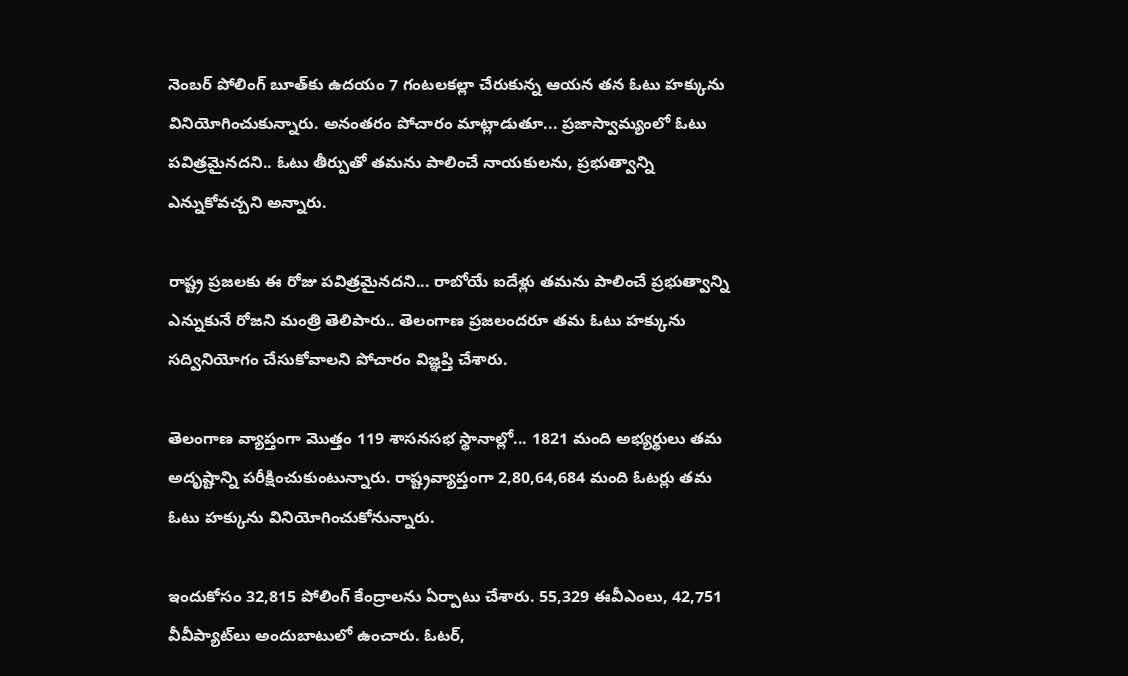నెంబర్ పోలింగ్ బూత్‌కు ఉదయం 7 గంటలకల్లా చేరుకున్న ఆయన తన ఓటు హక్కును వినియోగించుకున్నారు. అనంతరం పోచారం మాట్లాడుతూ... ప్రజాస్వామ్యంలో ఓటు పవిత్రమైనదని.. ఓటు తీర్పుతో తమను పాలించే నాయకులను, ప్రభుత్వాన్ని ఎన్నుకోవచ్చని అన్నారు.

రాష్ట్ర ప్రజలకు ఈ రోజు పవిత్రమైనదని... రాబోయే ఐదేళ్లు తమను పాలించే ప్రభుత్వాన్ని ఎన్నుకునే రోజని మంత్రి తెలిపారు.. తెలంగాణ ప్రజలందరూ తమ ఓటు హక్కును సద్వినియోగం చేసుకోవాలని పోచారం విజ్ఞప్తి చేశారు.

తెలంగాణ వ్యాప్తంగా మొత్తం 119 శాసనసభ స్థానాల్లో... 1821 మంది అభ్యర్థులు తమ అదృష్టాన్ని పరీక్షించుకుంటున్నారు. రాష్ట్రవ్యాప్తంగా 2,80,64,684 మంది ఓటర్లు తమ ఓటు హక్కును వినియోగించుకోనున్నారు.

ఇందుకోసం 32,815 పోలింగ్ కేంద్రాలను ఏర్పాటు చేశారు. 55,329 ఈవీఎంలు, 42,751 వీవీప్యాట్‌లు అందుబాటులో ఉంచారు. ఓటర్,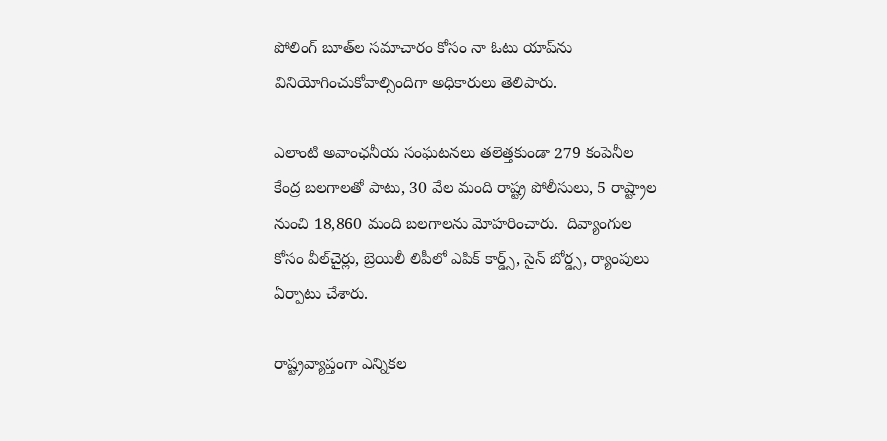పోలింగ్ బూత్‌ల సమాచారం కోసం నా ఓటు యాప్‌‌ను వినియోగించుకోవాల్సిందిగా అధికారులు తెలిపారు.

ఎలాంటి అవాంఛనీయ సంఘటనలు తలెత్తకుండా 279 కంపెనీల కేంద్ర బలగాలతో పాటు, 30 వేల మంది రాష్ట్ర పోలీసులు, 5 రాష్ట్రాల నుంచి 18,860 మంది బలగాలను మోహరించారు.  దివ్యాంగుల కోసం వీల్‌చైర్లు, బ్రెయిలీ లిపీలో ఎపిక్ కార్డ్స్, సైన్ బోర్డ్స, ర్యాంపులు ఏర్పాటు చేశారు.

రాష్ట్రవ్యాప్తంగా ఎన్నికల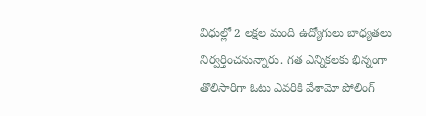విధుల్లో 2 లక్షల మంది ఉద్యోగులు బాధ్యతలు నిర్వర్తించనున్నారు. గత ఎన్నికలకు భిన్నంగా తొలిసారిగా ఓటు ఎవరికి వేశామో పోలింగ్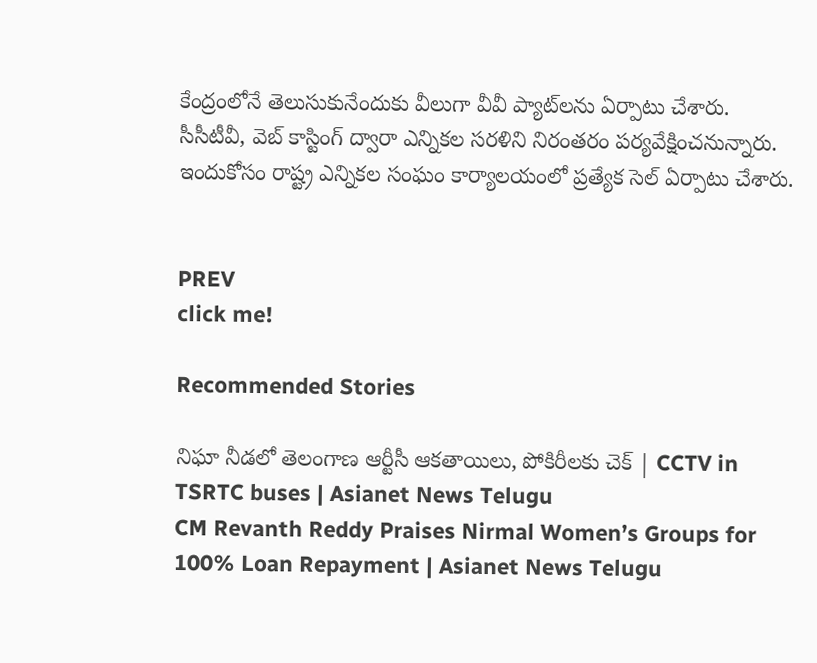కేంద్రంలోనే తెలుసుకునేందుకు వీలుగా వీవీ ప్యాట్‌లను ఏర్పాటు చేశారు. సీసీటీవీ, వెబ్‌ కాస్టింగ్ ద్వారా ఎన్నికల సరళిని నిరంతరం పర్యవేక్షించనున్నారు. ఇందుకోసం రాష్ట్ర ఎన్నికల సంఘం కార్యాలయంలో ప్రత్యేక సెల్‌ ఏర్పాటు చేశారు.


PREV
click me!

Recommended Stories

నిఘా నీడలో తెలంగాణ ఆర్టీసీ ఆకతాయిలు, పోకిరీలకు చెక్ | CCTV in TSRTC buses | Asianet News Telugu
CM Revanth Reddy Praises Nirmal Women’s Groups for 100% Loan Repayment | Asianet News Telugu